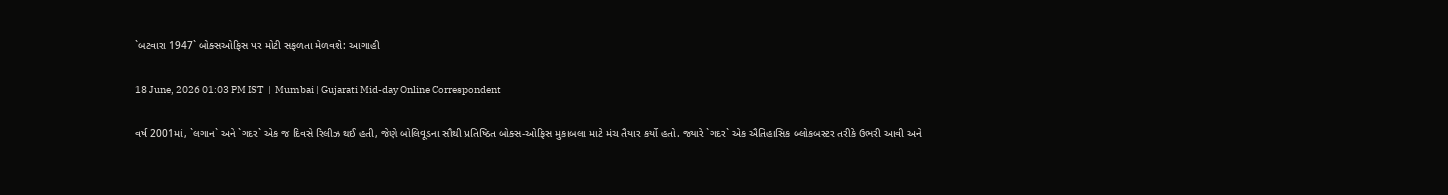`બટવારા 1947` બોક્સઓફિસ પર મોટી સફળતા મેળવશે: આગાહી

18 June, 2026 01:03 PM IST  |  Mumbai | Gujarati Mid-day Online Correspondent

વર્ષ 2001માં, `લગાન` અને `ગદર` એક જ દિવસે રિલીઝ થઈ હતી, જેણે બોલિવૂડના સૌથી પ્રતિષ્ઠિત બોક્સ-ઓફિસ મુકાબલા માટે મંચ તૈયાર કર્યો હતો. જ્યારે `ગદર` એક ઐતિહાસિક બ્લોકબસ્ટર તરીકે ઉભરી આવી અને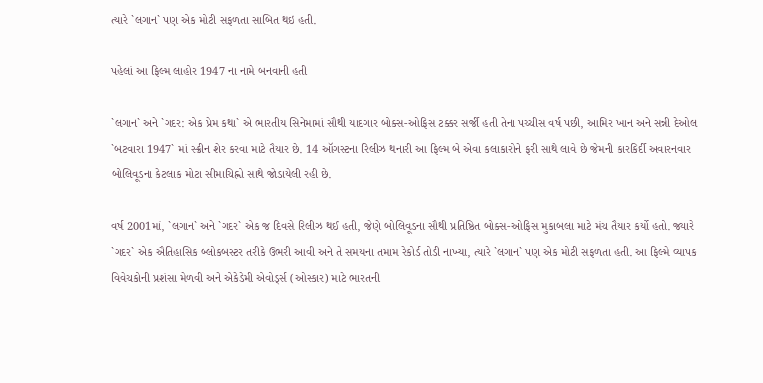ત્યારે `લગાન` પણ એક મોટી સફળતા સાબિત થઇ હતી.

પહેલાં આ ફિલ્મ લાહોર 1947 ના નામે બનવાની હતી

`લગાન` અને `ગદર: એક પ્રેમ કથા` એ ભારતીય સિનેમામાં સૌથી યાદગાર બોક્સ-ઓફિસ ટક્કર સર્જી હતી તેના પચ્ચીસ વર્ષ પછી, આમિર ખાન અને સન્ની દેઓલ `બટવારા 1947` માં સ્ક્રીન શેર કરવા માટે તૈયાર છે. 14 ઑગસ્ટના રિલીઝ થનારી આ ફિલ્મ બે એવા કલાકારોને ફરી સાથે લાવે છે જેમની કારકિર્દી અવારનવાર બોલિવૂડના કેટલાક મોટા સીમાચિહ્નો સાથે જોડાયેલી રહી છે.

વર્ષ 2001માં, `લગાન` અને `ગદર` એક જ દિવસે રિલીઝ થઈ હતી, જેણે બોલિવૂડના સૌથી પ્રતિષ્ઠિત બોક્સ-ઓફિસ મુકાબલા માટે મંચ તૈયાર કર્યો હતો. જ્યારે `ગદર` એક ઐતિહાસિક બ્લોકબસ્ટર તરીકે ઉભરી આવી અને તે સમયના તમામ રેકોર્ડ તોડી નાખ્યા, ત્યારે `લગાન` પણ એક મોટી સફળતા હતી. આ ફિલ્મે વ્યાપક વિવેચકોની પ્રશંસા મેળવી અને એકેડેમી એવોર્ડ્સ (ઓસ્કાર) માટે ભારતની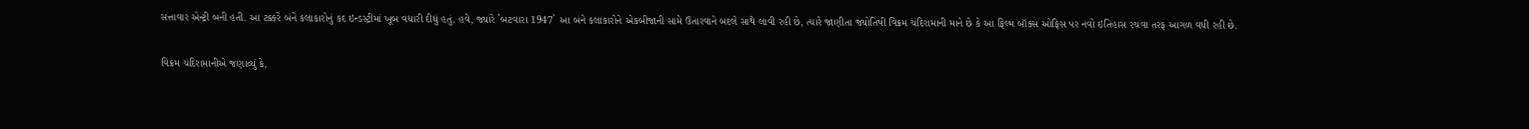સત્તાવાર એન્ટ્રી બની હતી. આ ટક્કરે બંને કલાકારોનું કદ ઇન્ડસ્ટ્રીમાં ખૂબ વધારી દીધું હતું. હવે, જ્યારે `બટવારા 1947` આ બંને કલાકારોને એકબીજાની સામે ઉતારવાને બદલે સાથે લાવી રહી છે, ત્યારે જાણીતા જ્યોતિષી વિક્રમ ચંદિરામાની માને છે કે આ ફિલ્મ બૉક્સ ઓફિસ પર નવો ઇતિહાસ રચવા તરફ આગળ વધી રહી છે.

વિક્રમ ચંદિરામાનીએ જણાવ્યું કે,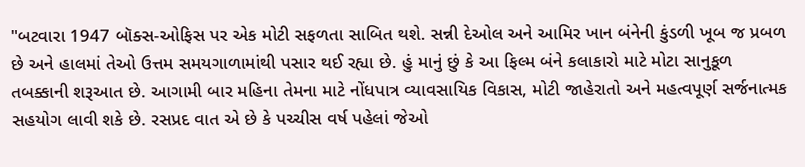"બટવારા 1947 બૉક્સ-ઓફિસ પર એક મોટી સફળતા સાબિત થશે. સન્ની દેઓલ અને આમિર ખાન બંનેની કુંડળી ખૂબ જ પ્રબળ છે અને હાલમાં તેઓ ઉત્તમ સમયગાળામાંથી પસાર થઈ રહ્યા છે. હું માનું છું કે આ ફિલ્મ બંને કલાકારો માટે મોટા સાનુકૂળ તબક્કાની શરૂઆત છે. આગામી બાર મહિના તેમના માટે નોંધપાત્ર વ્યાવસાયિક વિકાસ, મોટી જાહેરાતો અને મહત્વપૂર્ણ સર્જનાત્મક સહયોગ લાવી શકે છે. રસપ્રદ વાત એ છે કે પચ્ચીસ વર્ષ પહેલાં જેઓ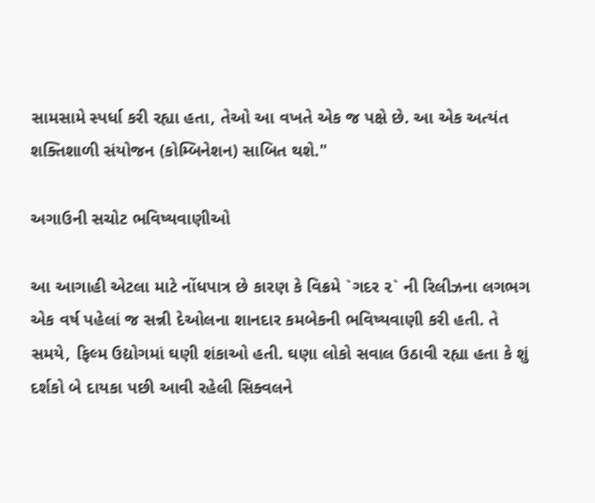સામસામે સ્પર્ધા કરી રહ્યા હતા, તેઓ આ વખતે એક જ પક્ષે છે. આ એક અત્યંત શક્તિશાળી સંયોજન (કોમ્બિનેશન) સાબિત થશે."

અગાઉની સચોટ ભવિષ્યવાણીઓ

આ આગાહી એટલા માટે નોંધપાત્ર છે કારણ કે વિક્રમે `ગદર ૨` ની રિલીઝના લગભગ એક વર્ષ પહેલાં જ સન્ની દેઓલના શાનદાર કમબેકની ભવિષ્યવાણી કરી હતી. તે સમયે, ફિલ્મ ઉદ્યોગમાં ઘણી શંકાઓ હતી. ઘણા લોકો સવાલ ઉઠાવી રહ્યા હતા કે શું દર્શકો બે દાયકા પછી આવી રહેલી સિક્વલને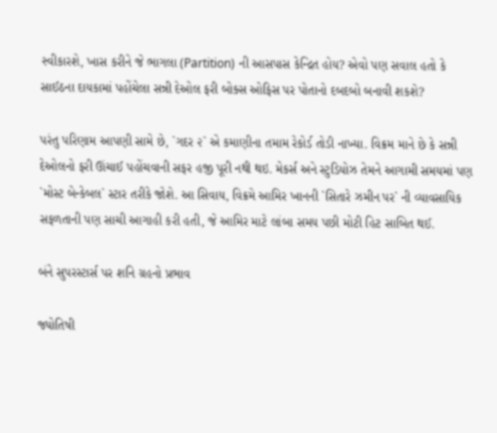સ્વીકારશે, ખાસ કરીને જે ભાગલા (Partition) ની આસપાસ કેન્દ્રિત હોય? એવો પણ સવાલ હતો કે સાઈઠના દાયકામાં પહોંચેલા સન્ની દેઓલ ફરી બોક્સ ઓફિસ પર પોતાનો દબદબો બનાવી શકશે?

પરંતુ પરિણામ આપણી સામે છે, `ગદર ૨` એ કમાણીના તમામ રેકોર્ડ તોડી નાખ્યા. વિક્રમ માને છે કે સન્ની દેઓલનો ફરી ઊંચાઈ પહોંચવાની સફર હજી પૂરી નથી થઇ. મેકર્સ અને સ્ટુડિયોઝ તેમને આગામી સમયમાં પણ `મોસ્ટ બેન્કેબલ` સ્ટાર તરીકે જોશે. આ સિવાય, વિક્રમે આમિર ખાનની `સિતારે ઝમીન પર` ની વ્યાવસાયિક સફળતાની પણ સાચી આગાહી કરી હતી, જે આમિર માટે લાંબા સમય પછી મોટી હિટ સાબિત થઈ.

બંને સુપરસ્ટાર્સ પર શનિ ગ્રહનો પ્રભાવ

જ્યોતિષી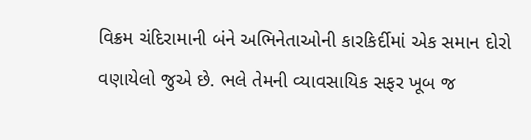વિક્રમ ચંદિરામાની બંને અભિનેતાઓની કારકિર્દીમાં એક સમાન દોરો વણાયેલો જુએ છે. ભલે તેમની વ્યાવસાયિક સફર ખૂબ જ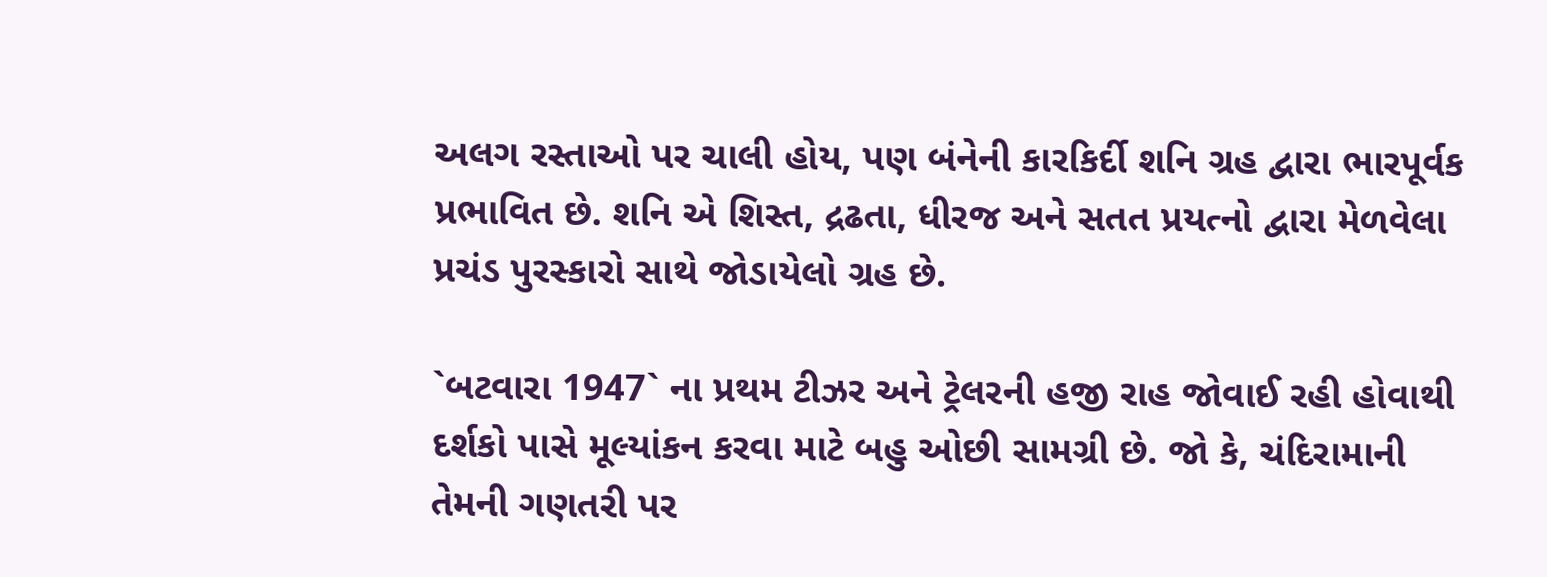અલગ રસ્તાઓ પર ચાલી હોય, પણ બંનેની કારકિર્દી શનિ ગ્રહ દ્વારા ભારપૂર્વક પ્રભાવિત છે. શનિ એ શિસ્ત, દ્રઢતા, ધીરજ અને સતત પ્રયત્નો દ્વારા મેળવેલા પ્રચંડ પુરસ્કારો સાથે જોડાયેલો ગ્રહ છે.

`બટવારા 1947` ના પ્રથમ ટીઝર અને ટ્રેલરની હજી રાહ જોવાઈ રહી હોવાથી દર્શકો પાસે મૂલ્યાંકન કરવા માટે બહુ ઓછી સામગ્રી છે. જો કે, ચંદિરામાની તેમની ગણતરી પર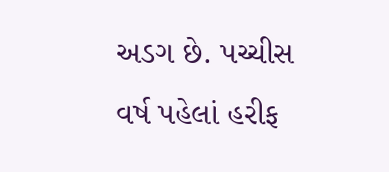અડગ છે. પચ્ચીસ વર્ષ પહેલાં હરીફ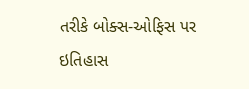તરીકે બોક્સ-ઓફિસ પર ઇતિહાસ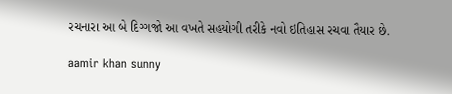રચનારા આ બે દિગ્ગજો આ વખતે સહયોગી તરીકે નવો ઇતિહાસ રચવા તૈયાર છે.

aamir khan sunny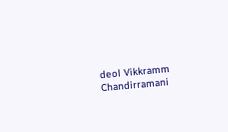deol Vikkramm Chandirramani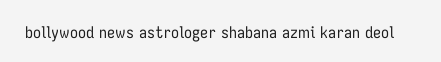bollywood news astrologer shabana azmi karan deol